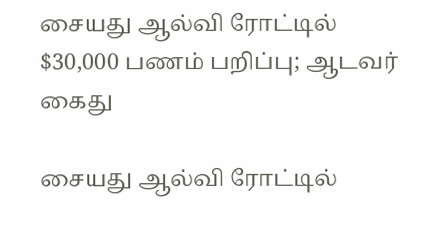சையது ஆல்வி ரோட்டில் $30,000 பணம் பறிப்பு; ஆடவர் கைது

சையது ஆல்வி ரோட்டில்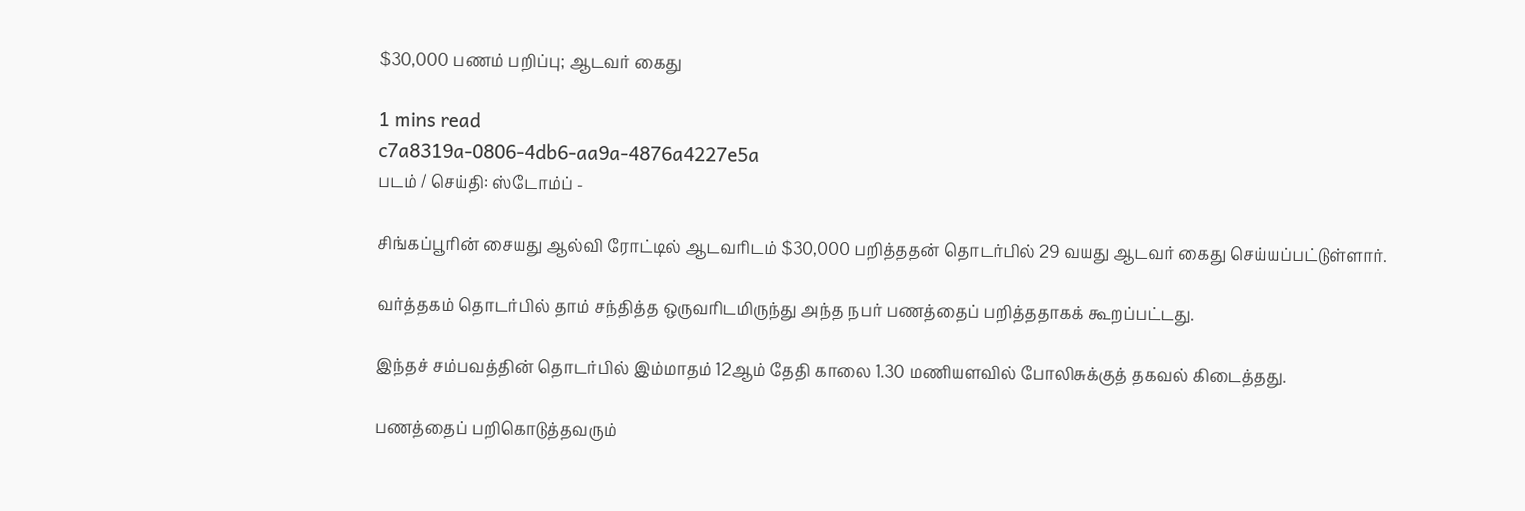$30,000 பணம் பறிப்பு; ஆடவர் கைது

1 mins read
c7a8319a-0806-4db6-aa9a-4876a4227e5a
படம் / செய்தி: ஸ்டோம்ப் -

சிங்கப்பூரின் சையது ஆல்வி ரோட்டில் ஆடவரிடம் $30,000 பறித்ததன் தொடர்பில் 29 வயது ஆடவர் கைது செய்யப்பட்டுள்ளார்.

வர்த்தகம் தொடர்பில் தாம் சந்தித்த ஒருவரிடமிருந்து அந்த நபர் பணத்தைப் பறித்ததாகக் கூறப்பட்டது.

இந்தச் சம்பவத்தின் தொடர்பில் இம்மாதம் 12ஆம் தேதி காலை 1.30 மணியளவில் போலிசுக்குத் தகவல் கிடைத்தது.

பணத்தைப் பறிகொடுத்தவரும்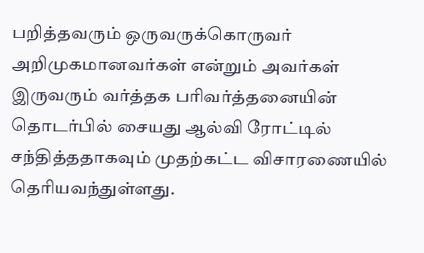பறித்தவரும் ஒருவருக்கொருவர் அறிமுகமானவர்கள் என்றும் அவர்கள் இருவரும் வர்த்தக பரிவர்த்தனையின் தொடர்பில் சையது ஆல்வி ரோட்டில் சந்தித்ததாகவும் முதற்கட்ட விசாரணையில் தெரியவந்துள்ளது.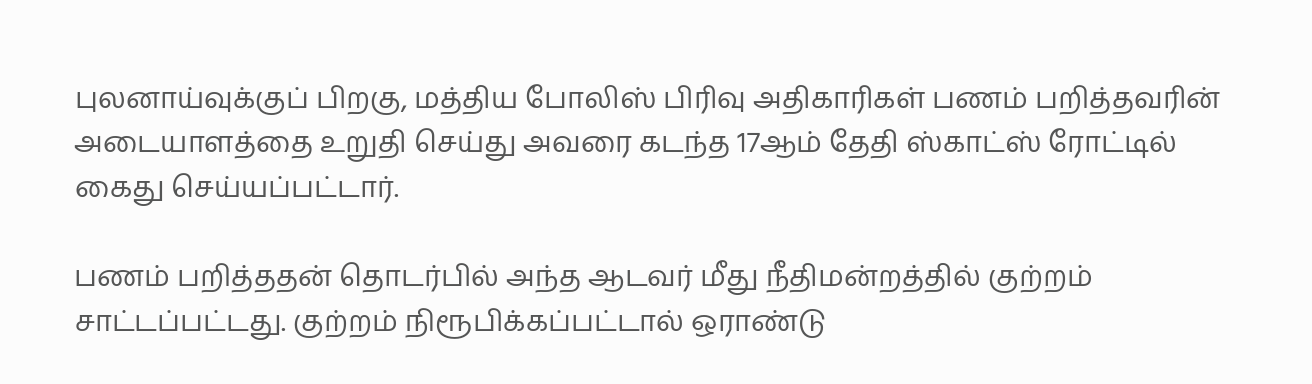புலனாய்வுக்குப் பிறகு, மத்திய போலிஸ் பிரிவு அதிகாரிகள் பணம் பறித்தவரின் அடையாளத்தை உறுதி செய்து அவரை கடந்த 17ஆம் தேதி ஸ்காட்ஸ் ரோட்டில் கைது செய்யப்பட்டார்.

பணம் பறித்ததன் தொடர்பில் அந்த ஆடவர் மீது நீதிமன்றத்தில் குற்றம் சாட்டப்பட்டது. குற்றம் நிரூபிக்கப்பட்டால் ஒராண்டு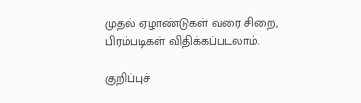முதல் ஏழாண்டுகள் வரை சிறை, பிரம்படிகள் விதிக்கப்படலாம்.

குறிப்புச்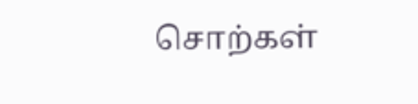சொற்கள்